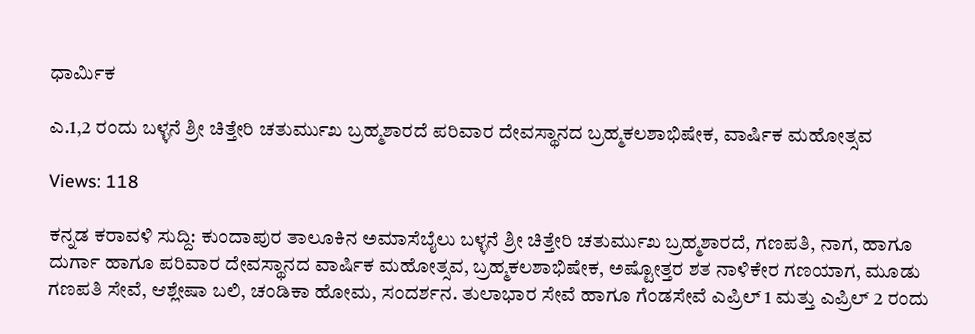ಧಾರ್ಮಿಕ

ಎ.1,2 ರಂದು ಬಳ್ಳನೆ ಶ್ರೀ ಚಿತ್ತೇರಿ ಚತುರ್ಮುಖ ಬ್ರಹ್ಮಶಾರದೆ ಪರಿವಾರ ದೇವಸ್ಥಾನದ ಬ್ರಹ್ಮಕಲಶಾಭಿಷೇಕ, ವಾರ್ಷಿಕ ಮಹೋತ್ಸವ

Views: 118

ಕನ್ನಡ ಕರಾವಳಿ ಸುದ್ದಿ: ಕುಂದಾಪುರ ತಾಲೂಕಿನ ಅಮಾಸೆಬೈಲು ಬಳ್ಳನೆ ಶ್ರೀ ಚಿತ್ತೇರಿ ಚತುರ್ಮುಖ ಬ್ರಹ್ಮಶಾರದೆ, ಗಣಪತಿ, ನಾಗ, ಹಾಗೂ ದುರ್ಗಾ ಹಾಗೂ ಪರಿವಾರ ದೇವಸ್ಥಾನದ ವಾರ್ಷಿಕ ಮಹೋತ್ಸವ, ಬ್ರಹ್ಮಕಲಶಾಭಿಷೇಕ, ಅಷ್ಟೋತ್ತರ ಶತ ನಾಳಿಕೇರ ಗಣಯಾಗ, ಮೂಡು ಗಣಪತಿ ಸೇವೆ, ಆಶ್ಲೇಷಾ ಬಲಿ, ಚಂಡಿಕಾ ಹೋಮ, ಸಂದರ್ಶನ. ತುಲಾಭಾರ ಸೇವೆ ಹಾಗೂ ಗೆಂಡಸೇವೆ ಎಪ್ರಿಲ್ 1 ಮತ್ತು ಎಪ್ರಿಲ್ 2 ರಂದು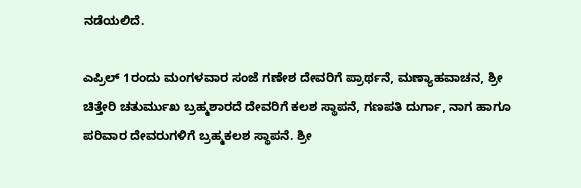ನಡೆಯಲಿದೆ.

ಎಪ್ರಿಲ್ 1ರಂದು ಮಂಗಳವಾರ ಸಂಜೆ ಗಣೇಶ ದೇವರಿಗೆ ಪ್ರಾರ್ಥನೆ, ಮಣ್ಯಾಹವಾಚನ, ಶ್ರೀ ಚಿತ್ತೇರಿ ಚತುರ್ಮುಖ ಬ್ರಹ್ಮಶಾರದೆ ದೇವರಿಗೆ ಕಲಶ ಸ್ಥಾಪನೆ, ಗಣಪತಿ ದುರ್ಗಾ, ನಾಗ ಹಾಗೂ ಪರಿವಾರ ದೇವರುಗಳಿಗೆ ಬ್ರಹ್ಮಕಲಶ ಸ್ಥಾಪನೆ. ಶ್ರೀ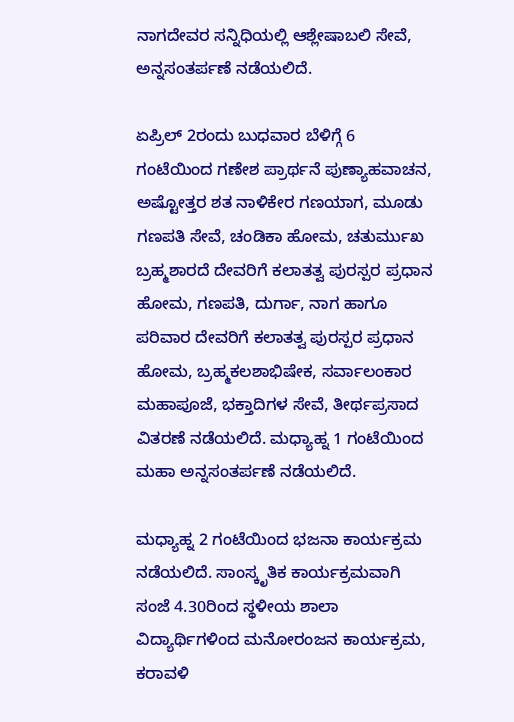ನಾಗದೇವರ ಸನ್ನಿಧಿಯಲ್ಲಿ ಆಶ್ಲೇಷಾಬಲಿ ಸೇವೆ, ಅನ್ನಸಂತರ್ಪಣೆ ನಡೆಯಲಿದೆ.

ಏಪ್ರಿಲ್ 2ರಂದು ಬುಧವಾರ ಬೆಳಿಗ್ಗೆ 6 ಗಂಟೆಯಿಂದ ಗಣೇಶ ಪ್ರಾರ್ಥನೆ ಪುಣ್ಯಾಹವಾಚನ, ಅಷ್ಟೋತ್ತರ ಶತ ನಾಳಿಕೇರ ಗಣಯಾಗ, ಮೂಡು ಗಣಪತಿ ಸೇವೆ, ಚಂಡಿಕಾ ಹೋಮ, ಚತುರ್ಮುಖ ಬ್ರಹ್ಮಶಾರದೆ ದೇವರಿಗೆ ಕಲಾತತ್ವ ಪುರಸ್ಪರ ಪ್ರಧಾನ ಹೋಮ, ಗಣಪತಿ, ದುರ್ಗಾ, ನಾಗ ಹಾಗೂ ಪರಿವಾರ ದೇವರಿಗೆ ಕಲಾತತ್ವ ಪುರಸ್ಪರ ಪ್ರಧಾನ ಹೋಮ, ಬ್ರಹ್ಮಕಲಶಾಭಿಷೇಕ, ಸರ್ವಾಲಂಕಾರ ಮಹಾಪೂಜೆ, ಭಕ್ತಾದಿಗಳ ಸೇವೆ, ತೀರ್ಥಪ್ರಸಾದ ವಿತರಣೆ ನಡೆಯಲಿದೆ. ಮಧ್ಯಾಹ್ನ 1 ಗಂಟೆಯಿಂದ ಮಹಾ ಅನ್ನಸಂತರ್ಪಣೆ ನಡೆಯಲಿದೆ.

ಮಧ್ಯಾಹ್ನ 2 ಗಂಟೆಯಿಂದ ಭಜನಾ ಕಾರ್ಯಕ್ರಮ ನಡೆಯಲಿದೆ. ಸಾಂಸ್ಕೃತಿಕ ಕಾರ್ಯಕ್ರಮವಾಗಿ ಸಂಜೆ 4.30ರಿಂದ ಸ್ಥಳೀಯ ಶಾಲಾ ವಿದ್ಯಾರ್ಥಿಗಳಿಂದ ಮನೋರಂಜನ ಕಾರ್ಯಕ್ರಮ, ಕರಾವಳಿ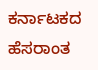ಕರ್ನಾಟಕದ ಹೆಸರಾಂತ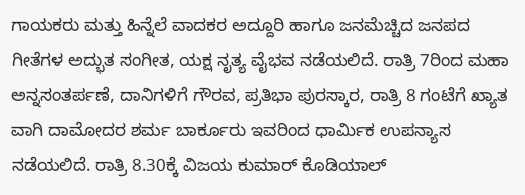ಗಾಯಕರು ಮತ್ತು ಹಿನ್ನೆಲೆ ವಾದಕರ ಅದ್ದೂರಿ ಹಾಗೂ ಜನಮೆಚ್ಚಿದ ಜನಪದ ಗೀತೆಗಳ ಅದ್ಭುತ ಸಂಗೀತ, ಯಕ್ಷ ನೃತ್ಯ ವೈಭವ ನಡೆಯಲಿದೆ. ರಾತ್ರಿ 7ರಿಂದ ಮಹಾ ಅನ್ನಸಂತರ್ಪಣೆ, ದಾನಿಗಳಿಗೆ ಗೌರವ, ಪ್ರತಿಭಾ ಪುರಸ್ಕಾರ, ರಾತ್ರಿ 8 ಗಂಟೆಗೆ ಖ್ಯಾತ ವಾಗಿ ದಾಮೋದರ ಶರ್ಮ ಬಾರ್ಕೂರು ಇವರಿಂದ ಧಾರ್ಮಿಕ ಉಪನ್ಯಾಸ ನಡೆಯಲಿದೆ. ರಾತ್ರಿ 8.30ಕ್ಕೆ ವಿಜಯ ಕುಮಾರ್ ಕೊಡಿಯಾಲ್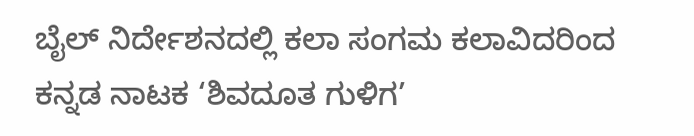ಬೈಲ್ ನಿರ್ದೇಶನದಲ್ಲಿ ಕಲಾ ಸಂಗಮ ಕಲಾವಿದರಿಂದ ಕನ್ನಡ ನಾಟಕ ‘ಶಿವದೂತ ಗುಳಿಗ’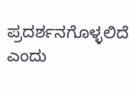ಪ್ರದರ್ಶನಗೊಳ್ಳಲಿದೆ ಎಂದು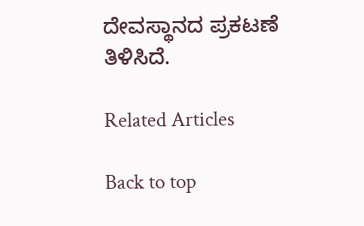ದೇವಸ್ಥಾನದ ಪ್ರಕಟಣೆ ತಿಳಿಸಿದೆ.

Related Articles

Back to top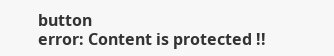button
error: Content is protected !!